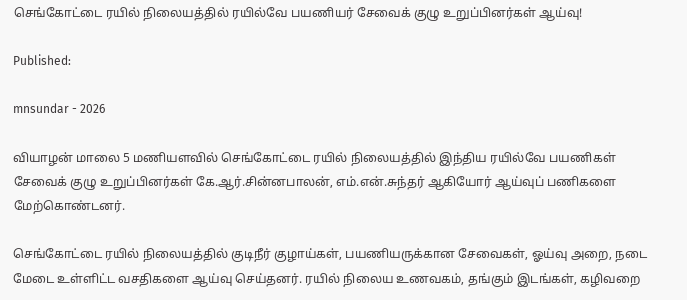செங்கோட்டை ரயில் நிலையத்தில் ரயில்வே பயணியர் சேவைக் குழு உறுப்பினர்கள் ஆய்வு!

Published:

mnsundar - 2026

வியாழன் மாலை 5 மணியளவில் செங்கோட்டை ரயில் நிலையத்தில் இந்திய ரயில்வே பயணிகள் சேவைக் குழு உறுப்பினர்கள் கே.ஆர்.சின்னபாலன், எம்.என்.சுந்தர் ஆகியோர் ஆய்வுப் பணிகளை மேற்கொண்டனர்.

செங்கோட்டை ரயில் நிலையத்தில் குடிநீர் குழாய்கள், பயணியருக்கான சேவைகள், ஓய்வு அறை, நடை மேடை உள்ளிட்ட வசதிகளை ஆய்வு செய்தனர். ரயில் நிலைய உணவகம், தங்கும் இடங்கள், கழிவறை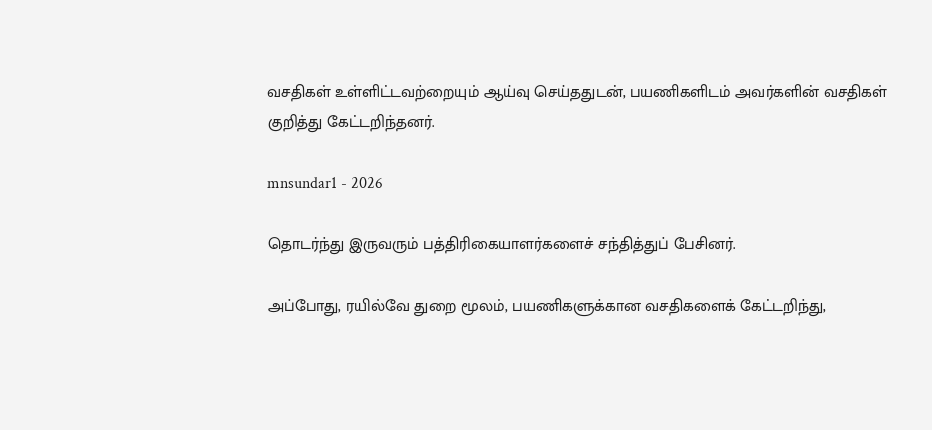வசதிகள் உள்ளிட்டவற்றையும் ஆய்வு செய்ததுடன், பயணிகளிடம் அவர்களின் வசதிகள் குறித்து கேட்டறிந்தனர்.

mnsundar1 - 2026

தொடர்ந்து இருவரும் பத்திரிகையாளர்களைச் சந்தித்துப் பேசினர்.

அப்போது, ரயில்வே துறை மூலம், பயணிகளுக்கான வசதிகளைக் கேட்டறிந்து,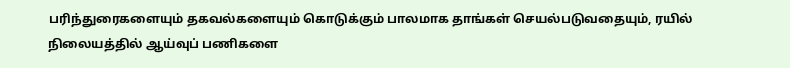பரிந்துரைகளையும் தகவல்களையும் கொடுக்கும் பாலமாக தாங்கள் செயல்படுவதையும், ரயில் நிலையத்தில் ஆய்வுப் பணிகளை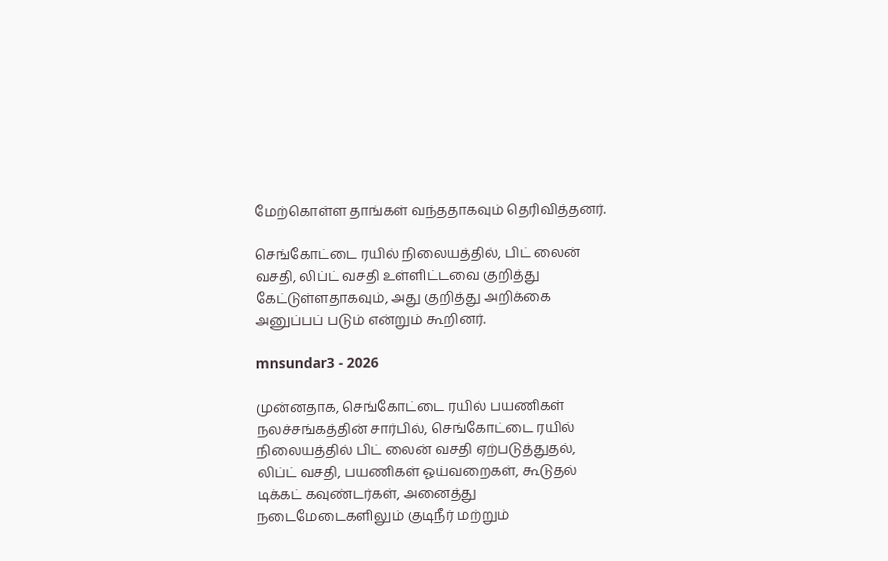மேற்கொள்ள தாங்கள் வந்ததாகவும் தெரிவித்தனர்.

செங்கோட்டை ரயில் நிலையத்தில், பிட் லைன் வசதி, லிப்ட் வசதி உள்ளிட்டவை குறித்து கேட்டுள்ளதாகவும், அது குறித்து அறிக்கை அனுப்பப் படும் என்றும் கூறினர்.

mnsundar3 - 2026

முன்னதாக, செங்கோட்டை ரயில் பயணிகள் நலச்சங்கத்தின் சார்பில், செங்கோட்டை ரயில் நிலையத்தில் பிட் லைன் வசதி ஏற்படுத்துதல், லிப்ட் வசதி, பயணிகள் ஓய்வறைகள், கூடுதல் டிக்கட் கவுண்டர்கள், அனைத்து நடைமேடைகளிலும் குடிநீர் மற்றும்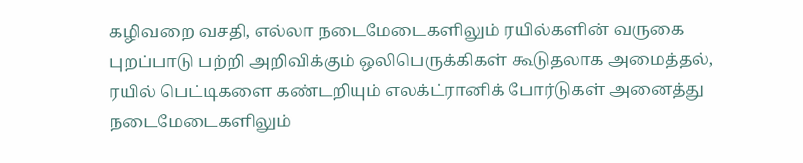கழிவறை வசதி, எல்லா நடைமேடைகளிலும் ரயில்களின் வருகை புறப்பாடு பற்றி அறிவிக்கும் ஒலிபெருக்கிகள் கூடுதலாக அமைத்தல், ரயில் பெட்டிகளை கண்டறியும் எலக்ட்ரானிக் போர்டுகள் அனைத்து நடைமேடைகளிலும்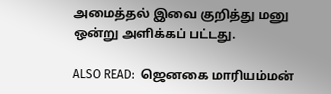அமைத்தல் இவை குறித்து மனு ஒன்று அளிக்கப் பட்டது.

ALSO READ:  ஜெனகை மாரியம்மன்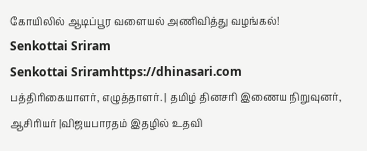கோயிலில் ஆடிப்பூர வளையல் அணிவித்து வழங்கல்!
Senkottai Sriram
Senkottai Sriramhttps://dhinasari.com
பத்திரிகையாளர், எழுத்தாளர். | தமிழ் தினசரி இணைய நிறுவுனர், ஆசிரியர் |விஜயபாரதம் இதழில் உதவி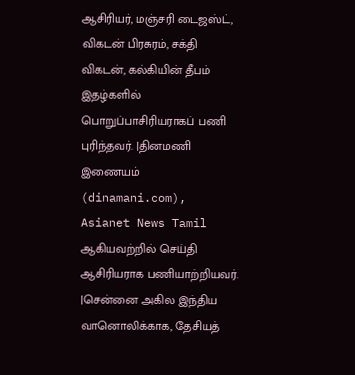ஆசிரியர், மஞ்சரி டைஜஸ்ட், விகடன் பிரசுரம், சக்தி விகடன், கல்கியின் தீபம் இதழ்களில் பொறுப்பாசிரியராகப் பணி புரிந்தவர். |தினமணி இணையம் (dinamani.com), Asianet News Tamil ஆகியவற்றில் செய்தி ஆசிரியராக பணியாற்றியவர். |சென்னை அகில இந்திய வானொலிக்காக, தேசியத்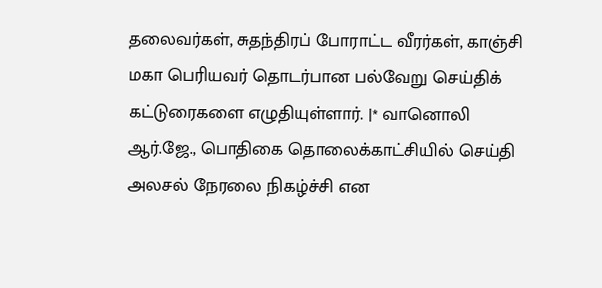தலைவர்கள், சுதந்திரப் போராட்ட வீரர்கள், காஞ்சி மகா பெரியவர் தொடர்பான பல்வேறு செய்திக் கட்டுரைகளை எழுதியுள்ளார். |* வானொலி ஆர்.ஜே., பொதிகை தொலைக்காட்சியில் செய்தி அலசல் நேரலை நிகழ்ச்சி என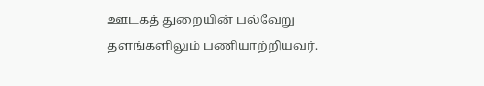ஊடகத் துறையின் பல்வேறு தளங்களிலும் பணியாற்றியவர்.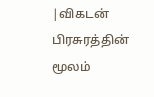|விகடன் பிரசுரத்தின் மூலம்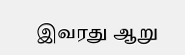இவரது ஆறு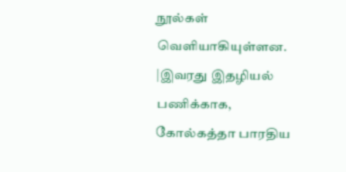நூல்கள் வெளியாகியுள்ளன. |இவரது இதழியல் பணிக்காக, கோல்கத்தா பாரதிய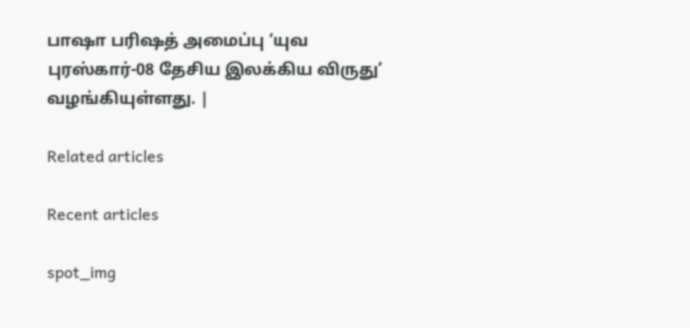பாஷா பரிஷத் அமைப்பு ‘யுவ புரஸ்கார்-08 தேசிய இலக்கிய விருது’ வழங்கியுள்ளது. |

Related articles

Recent articles

spot_img